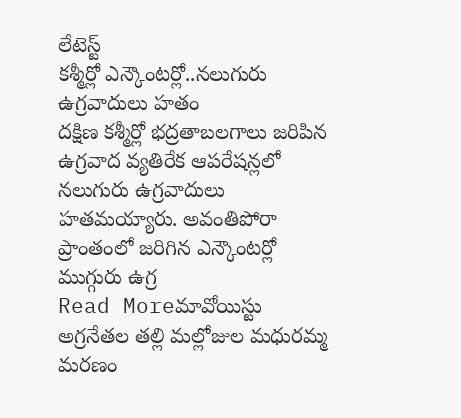లేటెస్ట్
కశ్మీర్లో ఎన్కౌంటర్లో..నలుగురు ఉగ్రవాదులు హతం
దక్షిణ కశ్మీర్లో భద్రతాబలగాలు జరిపిన ఉగ్రవాద వ్యతిరేక ఆపరేషన్లలో నలుగురు ఉగ్రవాదులు హతమయ్యారు. అవంతిపోరా ప్రాంతంలో జరిగిన ఎన్కౌంటర్లో ముగ్గురు ఉగ్ర
Read Moreమావోయిస్టు అగ్రనేతల తల్లి మల్లోజుల మధురమ్మ మరణం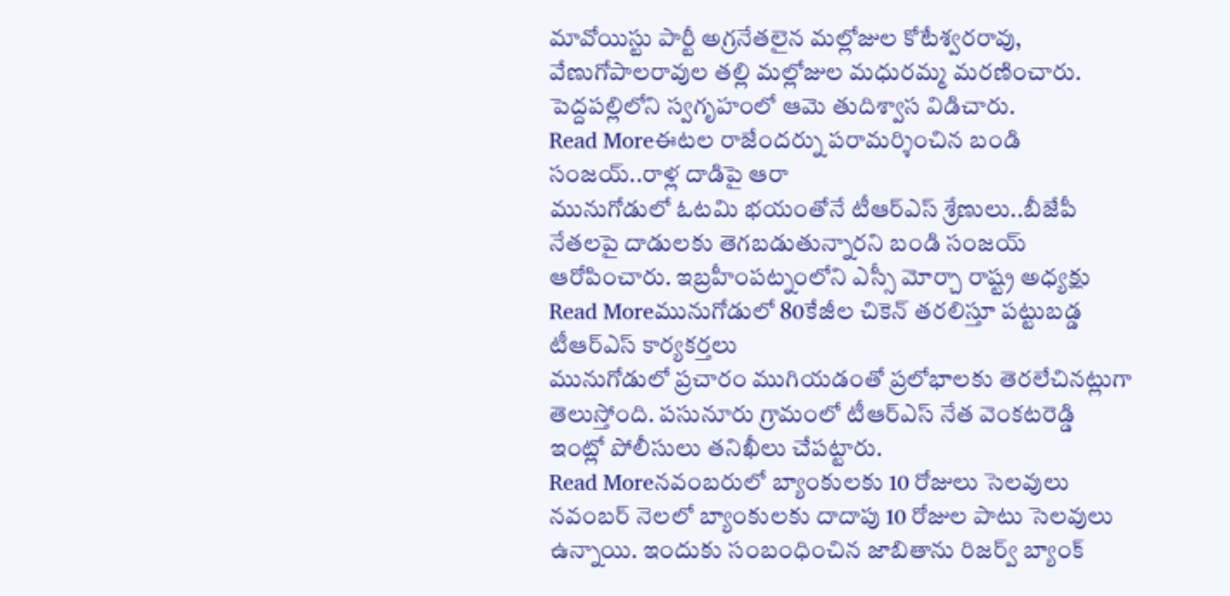మావోయిస్టు పార్టీ అగ్రనేతలైన మల్లోజుల కోటేశ్వరరావు, వేణుగోపాలరావుల తల్లి మల్లోజుల మధురమ్మ మరణించారు. పెద్దపల్లిలోని స్వగృహంలో ఆమె తుదిశ్వాస విడిచారు.
Read Moreఈటల రాజేందర్ను పరామర్శించిన బండి సంజయ్..రాళ్ల దాడిపై ఆరా
మునుగోడులో ఓటమి భయంతోనే టీఆర్ఎస్ శ్రేణులు..బీజేపీ నేతలపై దాడులకు తెగబడుతున్నారని బండి సంజయ్ ఆరోపించారు. ఇబ్రహీంపట్నంలోని ఎస్సీ మోర్చా రాష్ట్ర అధ్యక్షు
Read Moreమునుగోడులో 80కేజీల చికెన్ తరలిస్తూ పట్టుబడ్డ టీఆర్ఎస్ కార్యకర్తలు
మునుగోడులో ప్రచారం ముగియడంతో ప్రలోభాలకు తెరలేచినట్లుగా తెలుస్తోంది. పసునూరు గ్రామంలో టీఆర్ఎస్ నేత వెంకటరెడ్డి ఇంట్లో పోలీసులు తనిఖీలు చేపట్టారు.
Read Moreనవంబరులో బ్యాంకులకు 10 రోజులు సెలవులు
నవంబర్ నెలలో బ్యాంకులకు దాదాపు 10 రోజుల పాటు సెలవులు ఉన్నాయి. ఇందుకు సంబంధించిన జాబితాను రిజర్వ్ బ్యాంక్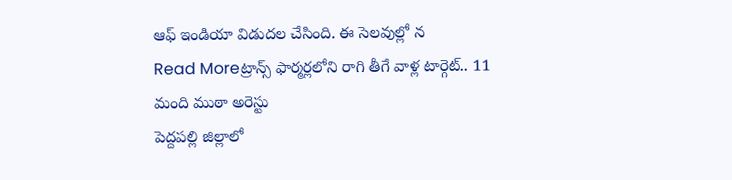ఆఫ్ ఇండియా విడుదల చేసింది. ఈ సెలవుల్లో న
Read Moreట్రాన్స్ ఫార్మర్లలోని రాగి తీగే వాళ్ల టార్గెట్.. 11 మంది ముఠా అరెస్టు
పెద్దపల్లి జిల్లాలో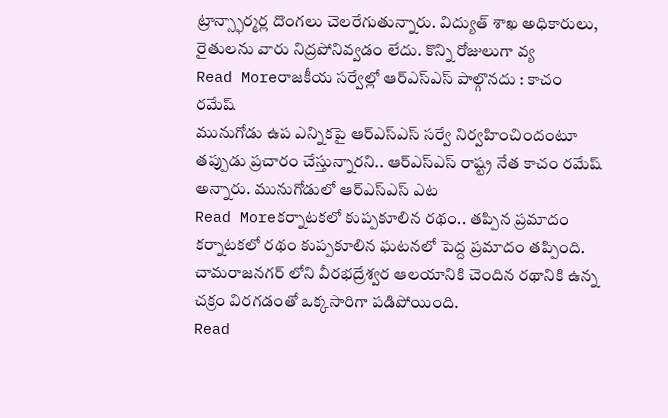ట్రాన్స్ఫార్మర్ల దొంగలు చెలరేగుతున్నారు. విద్యుత్ శాఖ అధికారులు, రైతులను వారు నిద్రపోనివ్వడం లేదు. కొన్ని రోజులుగా వ్య
Read Moreరాజకీయ సర్వేల్లో ఆర్ఎస్ఎస్ పాల్గొనదు : కాచం రమేష్
మునుగోడు ఉప ఎన్నికపై ఆర్ఎస్ఎస్ సర్వే నిర్వహించిందంటూ తప్పుడు ప్రచారం చేస్తున్నారని.. ఆర్ఎస్ఎస్ రాష్ట్ర నేత కాచం రమేష్ అన్నారు. మునుగోడులో ఆర్ఎస్ఎస్ ఎట
Read Moreకర్నాటకలో కుప్పకూలిన రథం.. తప్పిన ప్రమాదం
కర్నాటకలో రథం కుప్పకూలిన ఘటనలో పెద్ద ప్రమాదం తప్పింది. చామరాజనగర్ లోని వీరభద్రేశ్వర ఆలయానికి చెందిన రథానికి ఉన్న చక్రం విరగడంతో ఒక్కసారిగా పడిపోయింది.
Read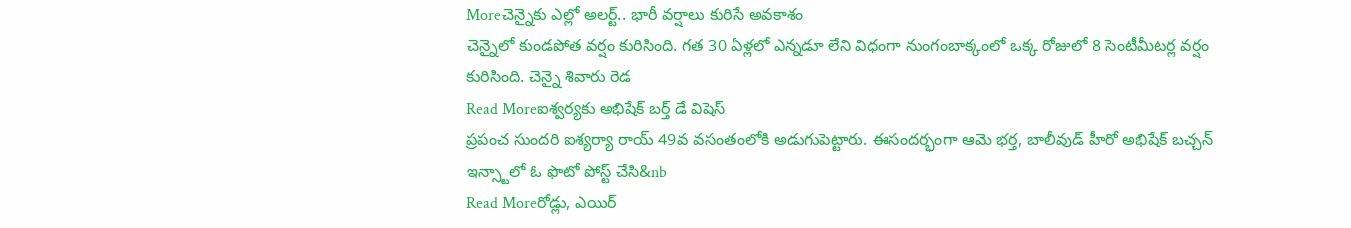Moreచెన్నైకు ఎల్లో అలర్ట్.. భారీ వర్షాలు కురిసే అవకాశం
చెన్నైలో కుండపోత వర్షం కురిసింది. గత 30 ఏళ్లలో ఎన్నడూ లేని విధంగా నుంగంబాక్కంలో ఒక్క రోజులో 8 సెంటీమీటర్ల వర్షం కురిసింది. చెన్నై శివారు రెడ
Read Moreఐశ్వర్యకు అభిషేక్ బర్త్ డే విషెస్
ప్రపంచ సుందరి ఐశ్యర్యా రాయ్ 49వ వసంతంలోకి అడుగుపెట్టారు. ఈసందర్భంగా ఆమె భర్త, బాలీవుడ్ హీరో అభిషేక్ బచ్చన్ ఇన్స్టాలో ఓ ఫొటో పోస్ట్ చేసి&nb
Read Moreరోడ్లు, ఎయిర్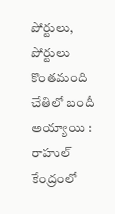పోర్టులు, పోర్టులు కొంతమంది చేతిలో బందీ అయ్యాయి : రాహుల్
కేంద్రంలో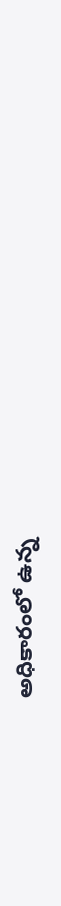అధికారంలో ఉన్న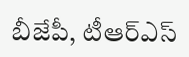బీజేపీ, టీఆర్ఎస్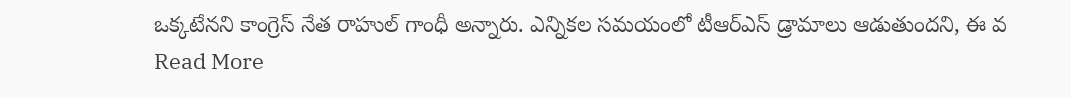ఒక్కటేనని కాంగ్రెస్ నేత రాహుల్ గాంధీ అన్నారు. ఎన్నికల సమయంలో టీఆర్ఎస్ డ్రామాలు ఆడుతుందని, ఈ వ
Read More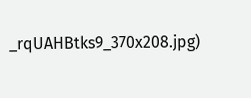_rqUAHBtks9_370x208.jpg)